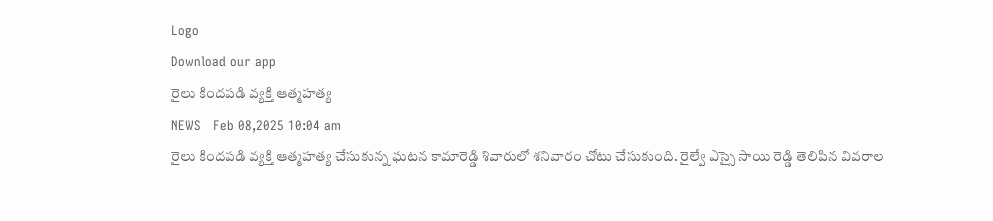Logo
Download our app
రైలు కిందపడి వ్యక్తి ఆత్మహత్య
NEWS   Feb 08,2025 10:04 am
రైలు కిందపడి వ్యక్తి ఆత్మహత్య చేసుకున్న ఘటన కామారెడ్డి శివారులో శనివారం చోటు చేసుకుంది. రైల్వే ఎస్సై సాయి రెడ్డి తెలిపిన వివరాల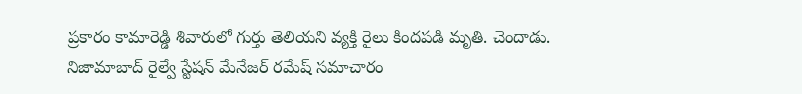ప్రకారం కామారెడ్డి శివారులో గుర్తు తెలియని వ్యక్తి రైలు కిందపడి మృతి. చెందాడు. నిజామాబాద్ రైల్వే స్టేషన్ మేనేజర్ రమేష్ సమాచారం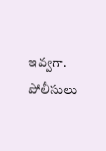ఇవ్వగా. పోలీసులు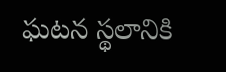ఘటన స్థలానికి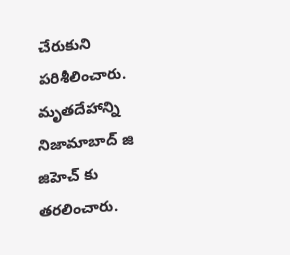చేరుకుని పరిశీలించారు. మృతదేహాన్ని నిజామాబాద్ జి జిహెచ్ కు తరలించారు.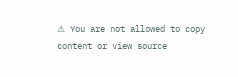⚠ You are not allowed to copy content or view source